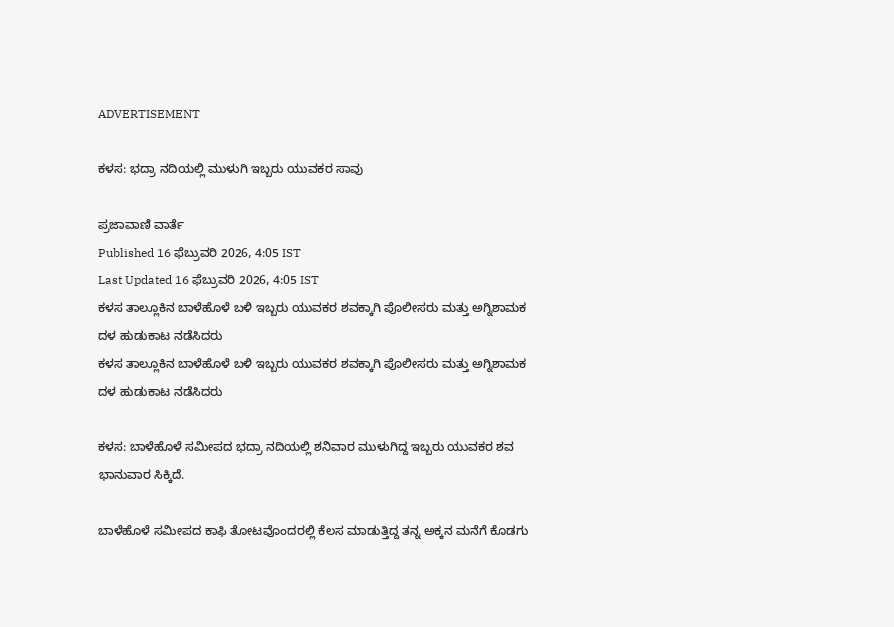ADVERTISEMENT

ಕಳಸ: ಭದ್ರಾ ನದಿಯಲ್ಲಿ ಮುಳುಗಿ ಇಬ್ಬರು ಯುವಕರ ಸಾವು

ಪ್ರಜಾವಾಣಿ ವಾರ್ತೆ
Published 16 ಫೆಬ್ರುವರಿ 2026, 4:05 IST
Last Updated 16 ಫೆಬ್ರುವರಿ 2026, 4:05 IST
ಕಳಸ ತಾಲ್ಲೂಕಿನ ಬಾಳೆಹೊಳೆ ಬಳಿ ಇಬ್ಬರು ಯುವಕರ ಶವಕ್ಕಾಗಿ ಪೊಲೀಸರು ಮತ್ತು ಅಗ್ನಿಶಾಮಕ ದಳ ಹುಡುಕಾಟ ನಡೆಸಿದರು
ಕಳಸ ತಾಲ್ಲೂಕಿನ ಬಾಳೆಹೊಳೆ ಬಳಿ ಇಬ್ಬರು ಯುವಕರ ಶವಕ್ಕಾಗಿ ಪೊಲೀಸರು ಮತ್ತು ಅಗ್ನಿಶಾಮಕ ದಳ ಹುಡುಕಾಟ ನಡೆಸಿದರು

ಕಳಸ: ಬಾಳೆಹೊಳೆ ಸಮೀಪದ ಭದ್ರಾ ನದಿಯಲ್ಲಿ ಶನಿವಾರ ಮುಳುಗಿದ್ದ ಇಬ್ಬರು ಯುವಕರ ಶವ ಭಾನುವಾರ ಸಿಕ್ಕಿದೆ.

ಬಾಳೆಹೊಳೆ ಸಮೀಪದ ಕಾಫಿ ತೋಟವೊಂದರಲ್ಲಿ ಕೆಲಸ ಮಾಡುತ್ತಿದ್ದ ತನ್ನ ಅಕ್ಕನ ಮನೆಗೆ ಕೊಡಗು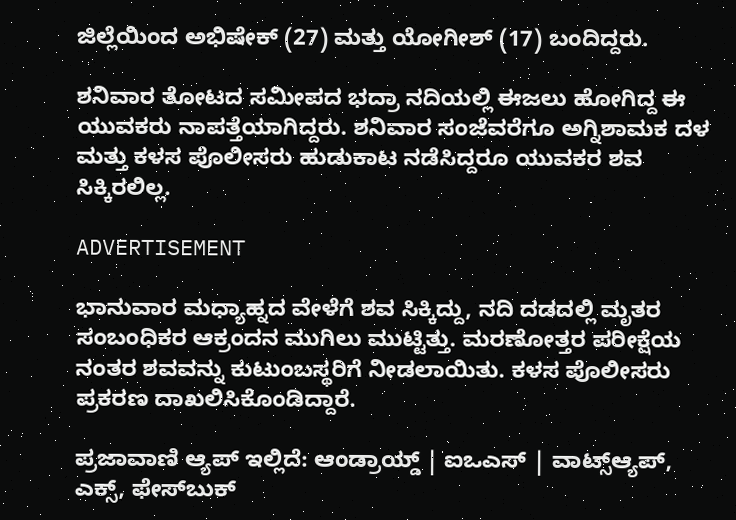ಜಿಲ್ಲೆಯಿಂದ ಅಭಿಷೇಕ್ (27) ಮತ್ತು ಯೋಗೀಶ್ (17) ಬಂದಿದ್ದರು.

ಶನಿವಾರ ತೋಟದ ಸಮೀಪದ ಭದ್ರಾ ನದಿಯಲ್ಲಿ ಈಜಲು ಹೋಗಿದ್ದ ಈ ಯುವಕರು ನಾಪತ್ತೆಯಾಗಿದ್ದರು. ಶನಿವಾರ ಸಂಜೆವರೆಗೂ ಅಗ್ನಿಶಾಮಕ ದಳ ಮತ್ತು ಕಳಸ ಪೊಲೀಸರು ಹುಡುಕಾಟ ನಡೆಸಿದ್ದರೂ ಯುವಕರ ಶವ ಸಿಕ್ಕಿರಲಿಲ್ಲ.

ADVERTISEMENT

ಭಾನುವಾರ ಮಧ್ಯಾಹ್ನದ ವೇಳೆಗೆ ಶವ ಸಿಕ್ಕಿದ್ದು, ನದಿ ದಡದಲ್ಲಿ ಮೃತರ ಸಂಬಂಧಿಕರ ಆಕ್ರಂದನ ಮುಗಿಲು ಮುಟ್ಟಿತ್ತು. ಮರಣೋತ್ತರ ಪರೀಕ್ಷೆಯ ನಂತರ ಶವವನ್ನು ಕುಟುಂಬಸ್ಥರಿಗೆ ನೀಡಲಾಯಿತು. ಕಳಸ ಪೊಲೀಸರು ಪ್ರಕರಣ ದಾಖಲಿಸಿಕೊಂಡಿದ್ದಾರೆ.

ಪ್ರಜಾವಾಣಿ ಆ್ಯಪ್ ಇಲ್ಲಿದೆ: ಆಂಡ್ರಾಯ್ಡ್ | ಐಒಎಸ್ | ವಾಟ್ಸ್ಆ್ಯಪ್, ಎಕ್ಸ್, ಫೇಸ್‌ಬುಕ್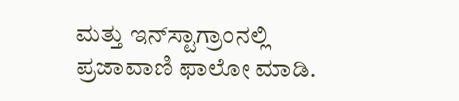ಮತ್ತು ಇನ್‌ಸ್ಟಾಗ್ರಾಂನಲ್ಲಿ ಪ್ರಜಾವಾಣಿ ಫಾಲೋ ಮಾಡಿ.